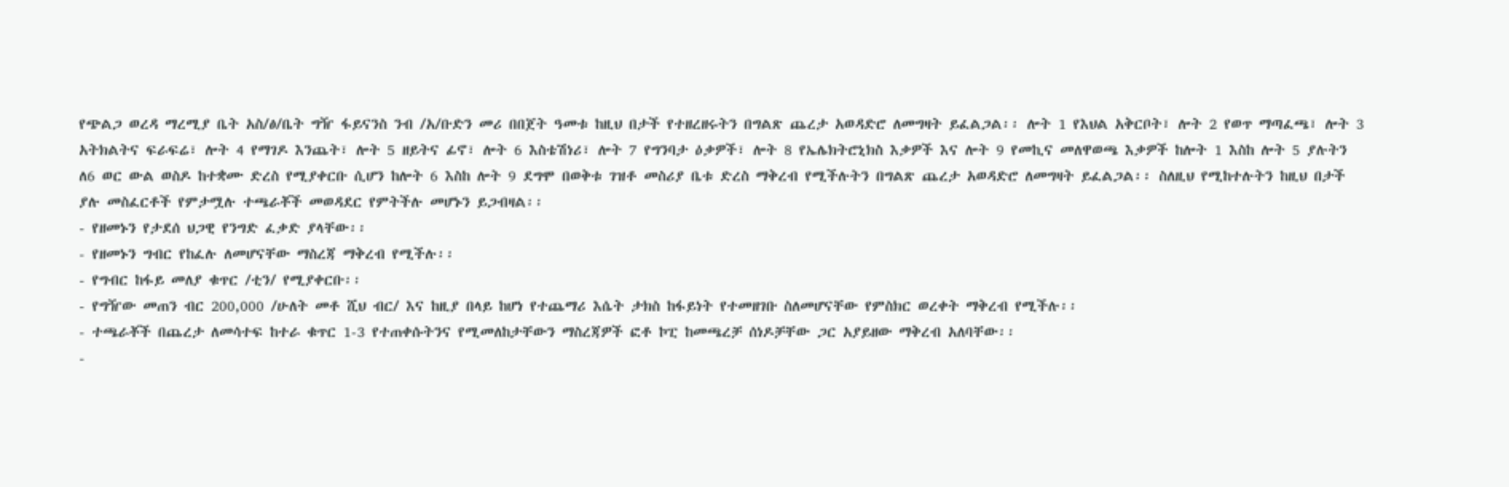የጭልጋ ወረዳ ማረሚያ ቤት አስ/ፅ/ቤት ግዥ ፋይናንስ ንብ /አ/ቡድን መሪ በበጀት ዓመቱ ከዚህ በታች የተዘረዘሩትን በግልጽ ጨረታ አወዳድሮ ለመግዛት ይፈልጋል፡፡ ሎት 1 የእህል አቅርቦት፣ ሎት 2 የወጥ ማጣፈጫ፣ ሎት 3 አትክልትና ፍራፍሬ፣ ሎት 4 የማገዶ እንጨት፣ ሎት 5 ዘይትና ፊኖ፣ ሎት 6 እስቴሽነሪ፣ ሎት 7 የግንባታ ዕቃዎች፣ ሎት 8 የኤሌክትሮኒክስ እቃዎች እና ሎት 9 የመኪና መለዋወጫ እቃዎች ከሎት 1 እስከ ሎት 5 ያሉትን ለ6 ወር ውል ወስዶ ከተቋሙ ድረስ የሚያቀርቡ ሲሆን ከሎት 6 እስከ ሎት 9 ደግሞ በወቅቱ ገዝቶ መስሪያ ቤቱ ድረስ ማቅረብ የሚችሉትን በግልጽ ጨረታ አወዳድሮ ለመግዛት ይፈልጋል፡፡ ስለዚህ የሚከተሉትን ከዚህ በታች ያሉ መስፈርቶች የምታሟሉ ተጫራቾች መወዳደር የምትችሉ መሆኑን ይጋብዛል፡፡
- የዘመኑን የታደሰ ህጋዊ የንግድ ፈቃድ ያላቸው፡፡
- የዘመኑን ግብር የከፈሉ ለመሆናቸው ማስረጃ ማቅረብ የሚችሉ፡፡
- የግብር ከፋይ መለያ ቁጥር /ቲን/ የሚያቀርቡ፡፡
- የግዥው መጠን ብር 200,000 /ሁለት መቶ ሺህ ብር/ እና ከዚያ በላይ ከሆነ የተጨማሪ እሴት ታክስ ከፋይነት የተመዘገቡ ስለመሆናቸው የምስክር ወረቀት ማቅረብ የሚችሉ፡፡
- ተጫራቾች በጨረታ ለመሳተፍ ከተራ ቁጥር 1-3 የተጠቀሱትንና የሚመለከታቸውን ማስረጃዎች ፎቶ ኮፒ ከመጫረቻ ሰነዶቻቸው ጋር አያይዘው ማቅረብ አለባቸው፡፡
-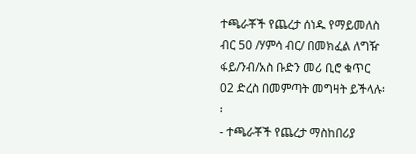ተጫራቾች የጨረታ ሰነዱ የማይመለስ ብር 50 /ሃምሳ ብር/ በመክፈል ለግዥ ፋይ/ንብ/አስ ቡድን መሪ ቢሮ ቁጥር 02 ድረስ በመምጣት መግዛት ይችላሉ፡፡
- ተጫራቾች የጨረታ ማስከበሪያ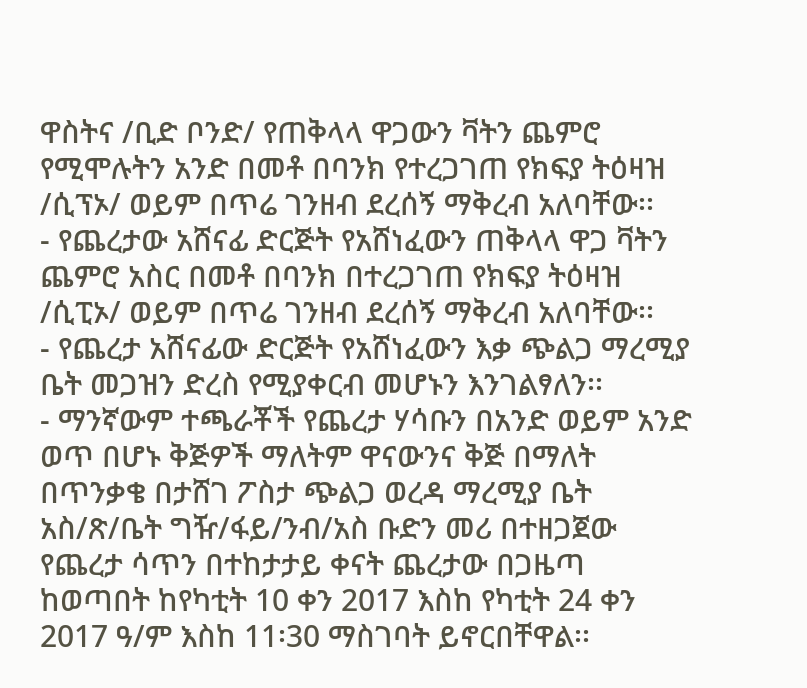ዋስትና /ቢድ ቦንድ/ የጠቅላላ ዋጋውን ቫትን ጨምሮ የሚሞሉትን አንድ በመቶ በባንክ የተረጋገጠ የክፍያ ትዕዛዝ /ሲፕኦ/ ወይም በጥሬ ገንዘብ ደረሰኝ ማቅረብ አለባቸው፡፡
- የጨረታው አሸናፊ ድርጅት የአሸነፈውን ጠቅላላ ዋጋ ቫትን ጨምሮ አስር በመቶ በባንክ በተረጋገጠ የክፍያ ትዕዛዝ /ሲፒኦ/ ወይም በጥሬ ገንዘብ ደረሰኝ ማቅረብ አለባቸው፡፡
- የጨረታ አሸናፊው ድርጅት የአሸነፈውን እቃ ጭልጋ ማረሚያ ቤት መጋዝን ድረስ የሚያቀርብ መሆኑን እንገልፃለን፡፡
- ማንኛውም ተጫራቾች የጨረታ ሃሳቡን በአንድ ወይም አንድ ወጥ በሆኑ ቅጅዎች ማለትም ዋናውንና ቅጅ በማለት በጥንቃቄ በታሸገ ፖስታ ጭልጋ ወረዳ ማረሚያ ቤት አስ/ጽ/ቤት ግዥ/ፋይ/ንብ/አስ ቡድን መሪ በተዘጋጀው የጨረታ ሳጥን በተከታታይ ቀናት ጨረታው በጋዜጣ ከወጣበት ከየካቲት 10 ቀን 2017 እስከ የካቲት 24 ቀን 2017 ዓ/ም እስከ 11፡30 ማስገባት ይኖርበቸዋል፡፡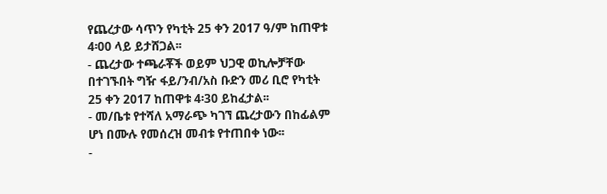የጨረታው ሳጥን የካቲት 25 ቀን 2017 ዓ/ም ከጠዋቱ 4፡00 ላይ ይታሸጋል፡፡
- ጨረታው ተጫራቾች ወይም ህጋዊ ወኪሎቻቸው በተገኙበት ግዥ ፋይ/ንብ/አስ ቡድን መሪ ቢሮ የካቲት 25 ቀን 2017 ከጠዋቱ 4፡30 ይከፈታል፡፡
- መ/ቤቱ የተሻለ አማራጭ ካገኘ ጨረታውን በከፊልም ሆነ በሙሉ የመሰረዝ መብቱ የተጠበቀ ነው፡፡
-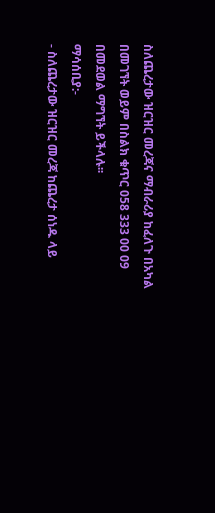ስለጨረታው ዝርዝር መረጃና ማብራሪያ ከፈለጉ በአካል በመገኘት ወይም በስልክ ቁጥር 058 333 00 09 በመደወል ማግኘት ይችላሉ፡፡
ማሳሰቢያ:-
- ስለጨረታው ዝርዝር መረጃ ከጨረታ ሰነዱ ላይ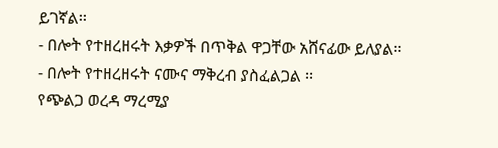ይገኛል፡፡
- በሎት የተዘረዘሩት እቃዎች በጥቅል ዋጋቸው አሸናፊው ይለያል፡፡
- በሎት የተዘረዘሩት ናሙና ማቅረብ ያስፈልጋል ፡፡
የጭልጋ ወረዳ ማረሚያ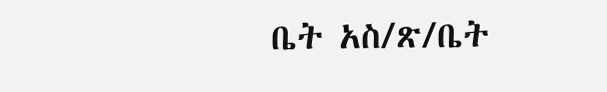ቤት አስ/ጽ/ቤት